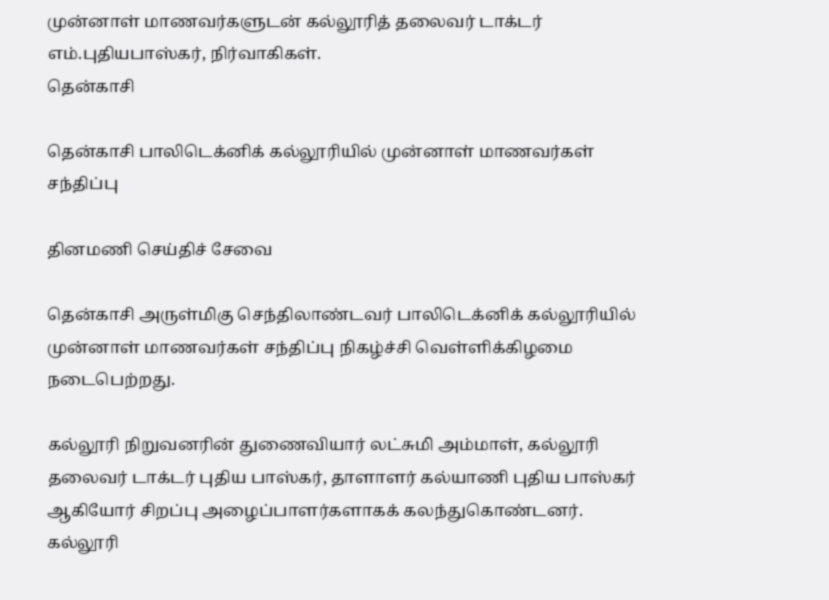முன்னாள் மாணவர்களுடன் கல்லூரித் தலைவர் டாக்டர் எம்.புதியபாஸ்கர், நிர்வாகிகள்.
தென்காசி

தென்காசி பாலிடெக்னிக் கல்லூரியில் முன்னாள் மாணவர்கள் சந்திப்பு

தினமணி செய்திச் சேவை

தென்காசி அருள்மிகு செந்திலாண்டவர் பாலிடெக்னிக் கல்லூரியில் முன்னாள் மாணவர்கள் சந்திப்பு நிகழ்ச்சி வெள்ளிக்கிழமை நடைபெற்றது.

கல்லூரி நிறுவனரின் துணைவியார் லட்சுமி அம்மாள், கல்லூரி தலைவர் டாக்டர் புதிய பாஸ்கர், தாளாளர் கல்யாணி புதிய பாஸ்கர் ஆகியோர் சிறப்பு அழைப்பாளர்களாகக் கலந்துகொண்டனர். கல்லூரி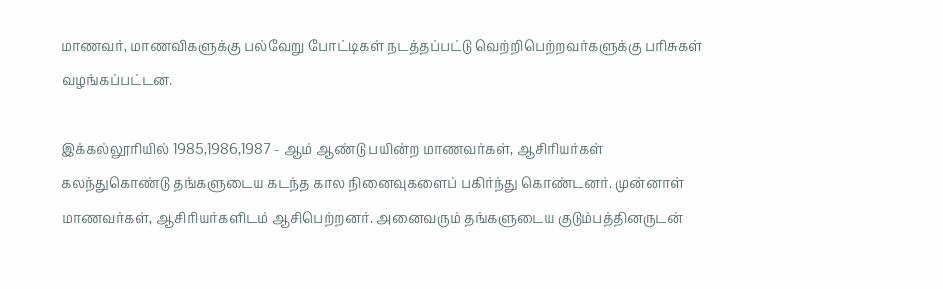மாணவர், மாணவிகளுக்கு பல்வேறு போட்டிகள் நடத்தப்பட்டு வெற்றிபெற்றவர்களுக்கு பரிசுகள் வழங்கப்பட்டன.

இக்கல்லூரியில் 1985,1986,1987 - ஆம் ஆண்டு பயின்ற மாணவர்கள், ஆசிரியர்கள் கலந்துகொண்டு தங்களுடைய கடந்த கால நினைவுகளைப் பகிர்ந்து கொண்டனர். முன்னாள் மாணவர்கள், ஆசிரியர்களிடம் ஆசிபெற்றனர். அனைவரும் தங்களுடைய குடும்பத்தினருடன்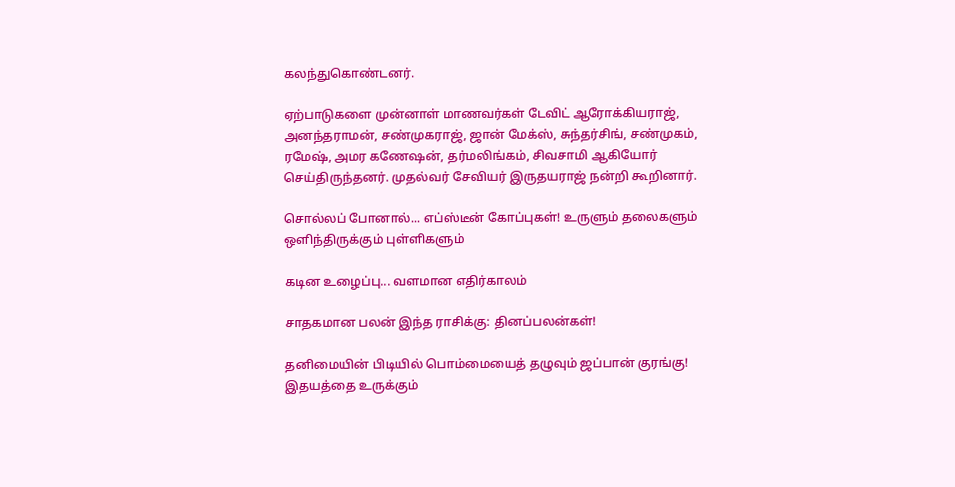கலந்துகொண்டனர்.

ஏற்பாடுகளை முன்னாள் மாணவர்கள் டேவிட் ஆரோக்கியராஜ், அனந்தராமன், சண்முகராஜ், ஜான் மேக்ஸ், சுந்தர்சிங், சண்முகம், ரமேஷ், அமர கணேஷன், தர்மலிங்கம், சிவசாமி ஆகியோர் செய்திருந்தனர். முதல்வர் சேவியர் இருதயராஜ் நன்றி கூறினார்.

சொல்லப் போனால்... எப்ஸ்டீன் கோப்புகள்! உருளும் தலைகளும் ஒளிந்திருக்கும் புள்ளிகளும்

கடின உழைப்பு... வளமான எதிர்காலம்

சாதகமான பலன் இந்த ராசிக்கு: தினப்பலன்கள்!

தனிமையின் பிடியில் பொம்மையைத் தழுவும் ஜப்பான் குரங்கு! இதயத்தை உருக்கும்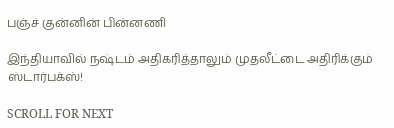பஞ்ச் குன்னின் பின்னணி

இந்தியாவில் நஷ்டம் அதிகரித்தாலும் முதலீட்டை அதிரிக்கும் ஸ்டார்பக்ஸ்!

SCROLL FOR NEXT